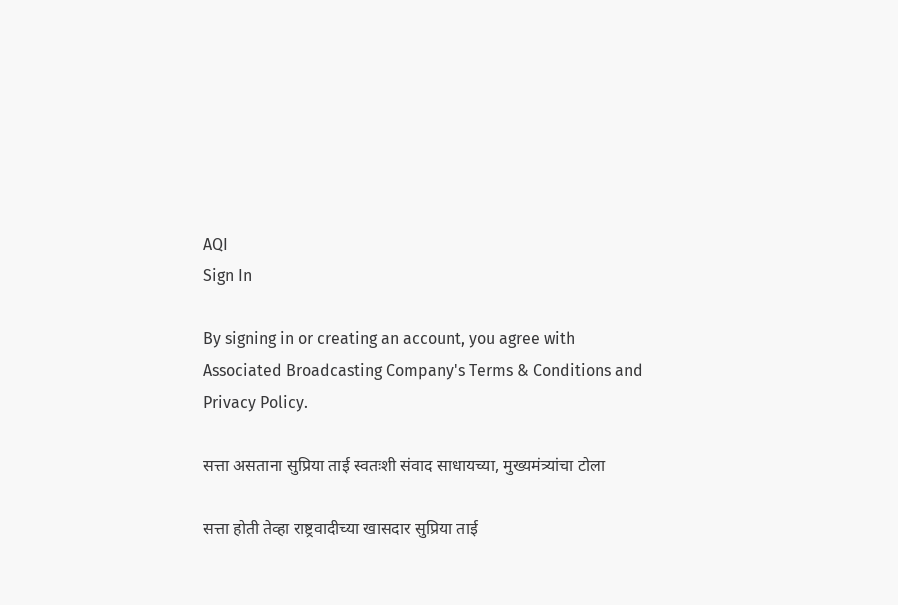AQI
Sign In

By signing in or creating an account, you agree with Associated Broadcasting Company's Terms & Conditions and Privacy Policy.

सत्ता असताना सुप्रिया ताई स्वतःशी संवाद साधायच्या, मुख्यमंत्र्यांचा टोला

सत्ता होती तेव्हा राष्ट्रवादीच्या खासदार सुप्रिया ताई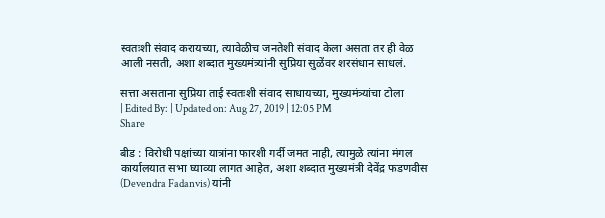स्वतःशी संवाद करायच्या, त्यावेळीच जनतेशी संवाद केला असता तर ही वेळ आली नसती, अशा शब्दात मुख्यमंत्र्यांनी सुप्रिया सुळेंवर शरसंधान साधलं.

सत्ता असताना सुप्रिया ताई स्वतःशी संवाद साधायच्या, मुख्यमंत्र्यांचा टोला
| Edited By: | Updated on: Aug 27, 2019 | 12:05 PM
Share

बीड : विरोधी पक्षांच्या यात्रांना फारशी गर्दी जमत नाही, त्यामुळे त्यांना मंगल कार्यालयात सभा घ्याव्या लागत आहेत, अशा शब्दात मुख्यमंत्री देवेंद्र फडणवीस (Devendra Fadanvis) यांनी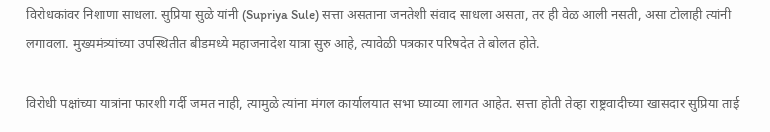विरोधकांवर निशाणा साधला. सुप्रिया सुळे यांनी (Supriya Sule) सत्ता असताना जनतेशी संवाद साधला असता, तर ही वेळ आली नसती, असा टोलाही त्यांनी लगावला. मुख्यमंत्र्यांच्या उपस्थितीत बीडमध्ये महाजनादेश यात्रा सुरु आहे, त्यावेळी पत्रकार परिषदेत ते बोलत होते.

विरोधी पक्षांच्या यात्रांना फारशी गर्दी जमत नाही, त्यामुळे त्यांना मंगल कार्यालयात सभा घ्याव्या लागत आहेत. सत्ता होती तेव्हा राष्ट्रवादीच्या खासदार सुप्रिया ताई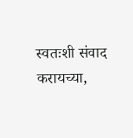स्वतःशी संवाद करायच्या,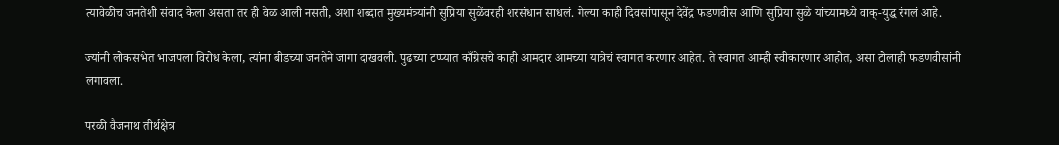त्यावेळीच जनतेशी संवाद केला असता तर ही वेळ आली नसती, अशा शब्दात मुख्यमंत्र्यांनी सुप्रिया सुळेंवरही शरसंधान साधलं. गेल्या काही दिवसांपासून देवेंद्र फडणवीस आणि सुप्रिया सुळे यांच्यामध्ये वाक्-युद्ध रंगलं आहे.

ज्यांनी लोकसभेत भाजपला विरोध केला, त्यांना बीडच्या जनतेने जागा दाखवली. पुढच्या टप्प्यात काँग्रेसचे काही आमदार आमच्या यात्रेचं स्वागत करणार आहेत. ते स्वागत आम्ही स्वीकारणार आहोत, असा टोलाही फडणवीसांनी लगावला.

परळी वैजनाथ तीर्थक्षेत्र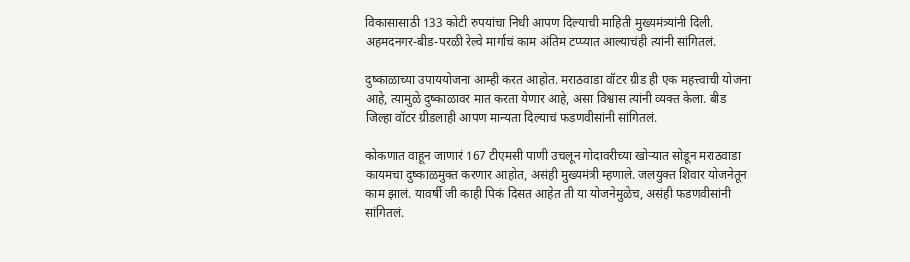विकासासाठी 133 कोटी रुपयांचा निधी आपण दिल्याची माहिती मुख्यमंत्र्यांनी दिली. अहमदनगर-बीड-परळी रेल्वे मार्गाचं काम अंतिम टप्प्यात आल्याचंही त्यांनी सांगितलं.

दुष्काळाच्या उपाययोजना आम्ही करत आहोत. मराठवाडा वॉटर ग्रीड ही एक महत्त्वाची योजना आहे, त्यामुळे दुष्काळावर मात करता येणार आहे, असा विश्वास त्यांनी व्यक्त केला. बीड जिल्हा वॉटर ग्रीडलाही आपण मान्यता दिल्याचं फडणवीसांनी सांगितलं.

कोकणात वाहून जाणारं 167 टीएमसी पाणी उचलून गोदावरीच्या खोऱ्यात सोडून मराठवाडा कायमचा दुष्काळमुक्त करणार आहोत, असंही मुख्यमंत्री म्हणाले. जलयुक्त शिवार योजनेतून काम झालं. यावर्षी जी काही पिकं दिसत आहेत ती या योजनेमुळेच, असंही फडणवीसांनी सांगितलं.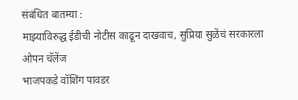संबंधित बातम्या :
माझ्याविरुद्ध ईडीची नोटीस काढून दाखवाच, सुप्रिया सुळेंचं सरकारला ओपन चॅलेंज
भाजपकडे वॉशिंग पावडर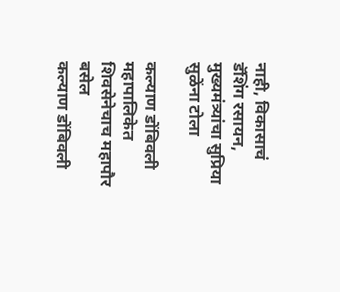नाही, विकासाचं डॅशिंग रसायन, मुख्यमंत्र्यांचा सुप्रिया सुळेंना टोला

कल्याण डोंबिवली महापालिकेत शिवसेनेचाच महापौर बसेल
कल्याण डोंबिवली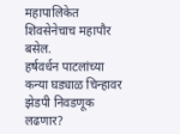महापालिकेत शिवसेनेचाच महापौर बसेल.
हर्षवर्धन पाटलांच्या कन्या घड्याळ चिन्हावर झेडपी निवडणूक लढणार?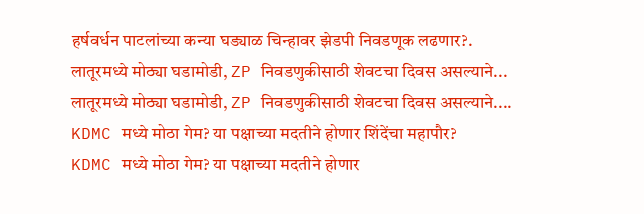हर्षवर्धन पाटलांच्या कन्या घड्याळ चिन्हावर झेडपी निवडणूक लढणार?.
लातूरमध्ये मोठ्या घडामोडी, ZP निवडणुकीसाठी शेवटचा दिवस असल्याने...
लातूरमध्ये मोठ्या घडामोडी, ZP निवडणुकीसाठी शेवटचा दिवस असल्याने....
KDMC मध्ये मोठा गेम? या पक्षाच्या मदतीने होणार शिंदेंचा महापौर?
KDMC मध्ये मोठा गेम? या पक्षाच्या मदतीने होणार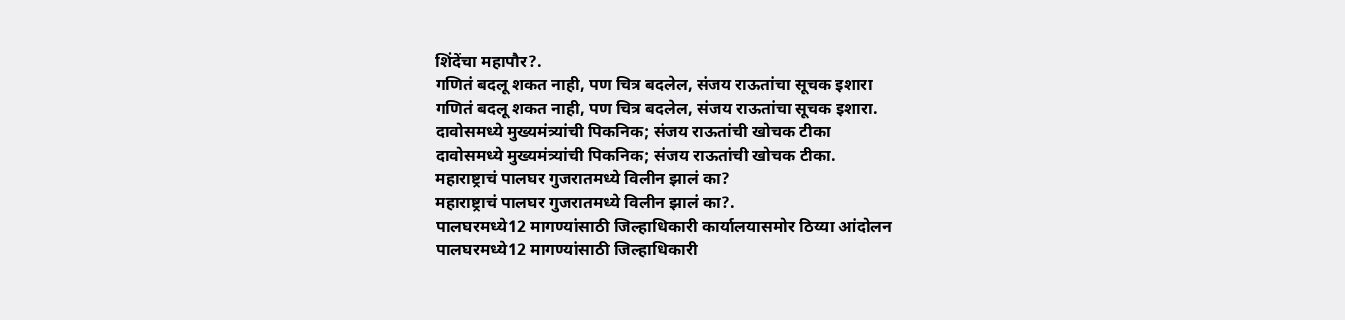शिंदेंचा महापौर?.
गणितं बदलू शकत नाही, पण चित्र बदलेल, संजय राऊतांचा सूचक इशारा
गणितं बदलू शकत नाही, पण चित्र बदलेल, संजय राऊतांचा सूचक इशारा.
दावोसमध्ये मुख्यमंत्र्यांची पिकनिक; संजय राऊतांची खोचक टीका
दावोसमध्ये मुख्यमंत्र्यांची पिकनिक; संजय राऊतांची खोचक टीका.
महाराष्ट्राचं पालघर गुजरातमध्ये विलीन झालं का?
महाराष्ट्राचं पालघर गुजरातमध्ये विलीन झालं का?.
पालघरमध्ये12 मागण्यांसाठी जिल्हाधिकारी कार्यालयासमोर ठिय्या आंदोलन
पालघरमध्ये12 मागण्यांसाठी जिल्हाधिकारी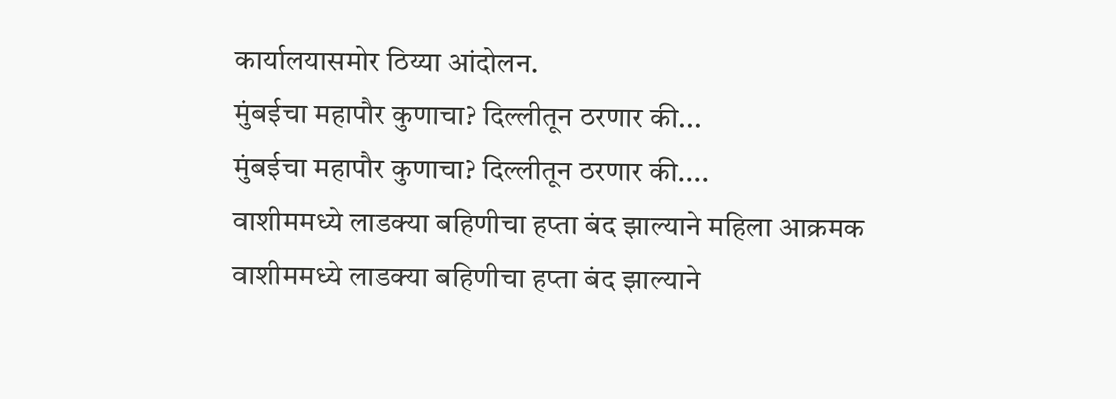कार्यालयासमोर ठिय्या आंदोलन.
मुंबईचा महापौर कुणाचा? दिल्लीतून ठरणार की...
मुंबईचा महापौर कुणाचा? दिल्लीतून ठरणार की....
वाशीममध्ये लाडक्या बहिणीचा हप्ता बंद झाल्याने महिला आक्रमक
वाशीममध्ये लाडक्या बहिणीचा हप्ता बंद झाल्याने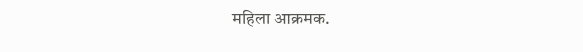महिला आक्रमक.